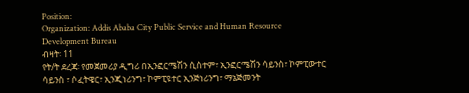Position:
Organization: Addis Ababa City Public Service and Human Resource Development Bureau
ብዛት፡ 11
የት/ት ደረጃ፡ የመጀመሪያ ዲግሪ በኢንፎርሜሽን ሲስተም፣ ኢንፎርሜሽን ሳይንስ፣ ኮምፒውተር ሳይንስ ፣ ሶፈትዌር፣ ኢንጂነሪንግ፣ ኮምፒዩተር ኢንጅነሪንግ፣ ማኔጅመንት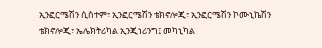ኢንፎርሜሽን ሲስተም፣ ኢንፎርሜሽን ቴክኖሎጂ፣ ኢንፎርሜሽን ኮሙኒኬሽን ቴክኖሎጂ፣ ኤሌክትሪካል ኢንጂነሪንግ፤ መካኒካል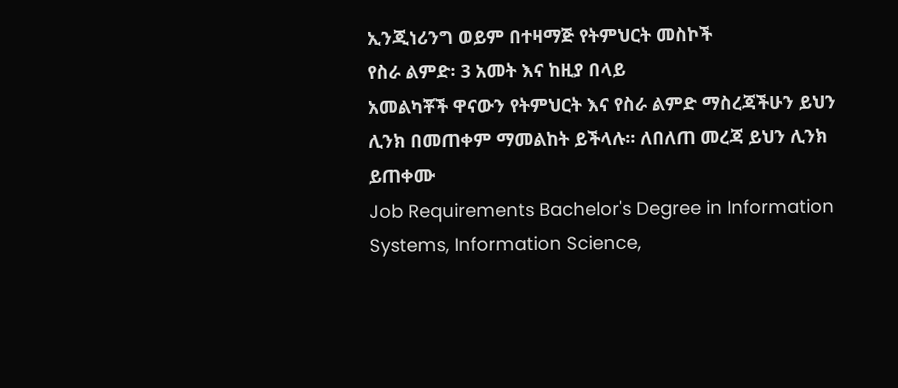ኢንጂነሪንግ ወይም በተዛማጅ የትምህርት መስኮች
የስራ ልምድ፡ 3 አመት እና ከዚያ በላይ
አመልካቾች ዋናውን የትምህርት እና የስራ ልምድ ማስረጃችሁን ይህን ሊንክ በመጠቀም ማመልከት ይችላሉ። ለበለጠ መረጃ ይህን ሊንክ ይጠቀሙ
Job Requirements Bachelor's Degree in Information Systems, Information Science,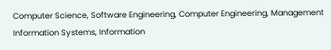Computer Science, Software Engineering, Computer Engineering, Management Information Systems, Information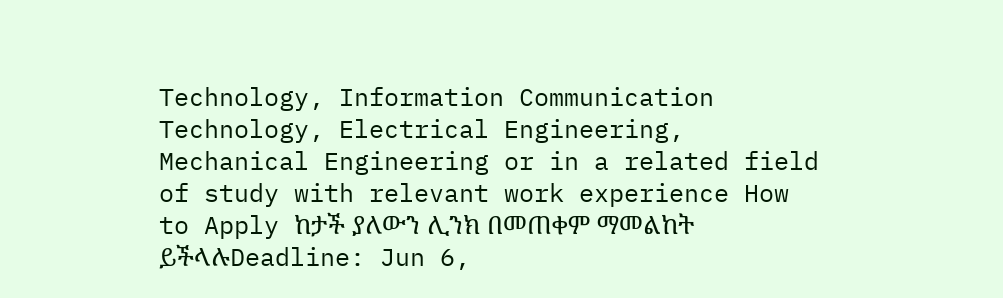Technology, Information Communication Technology, Electrical Engineering, Mechanical Engineering or in a related field of study with relevant work experience How to Apply ከታች ያለውን ሊንክ በመጠቀም ማመልከት ይችላሉDeadline: Jun 6,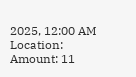2025, 12:00 AM
Location:
Amount: 11